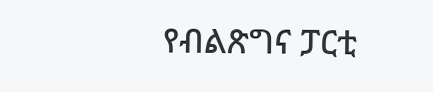የብልጽግና ፓርቲ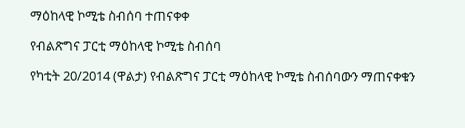ማዕከላዊ ኮሚቴ ስብሰባ ተጠናቀቀ

የብልጽግና ፓርቲ ማዕከላዊ ኮሚቴ ስብሰባ

የካቲት 20/2014 (ዋልታ) የብልጽግና ፓርቲ ማዕከላዊ ኮሚቴ ስብሰባውን ማጠናቀቁን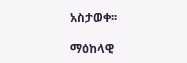አስታወቀ፡፡

ማዕከላዊ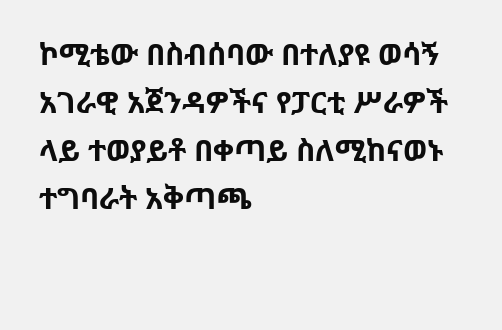ኮሚቴው በስብሰባው በተለያዩ ወሳኝ አገራዊ አጀንዳዎችና የፓርቲ ሥራዎች ላይ ተወያይቶ በቀጣይ ስለሚከናወኑ ተግባራት አቅጣጫ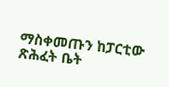ማስቀመጡን ከፓርቲው ጽሕፈት ቤት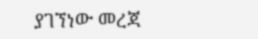ያገኘነው መረጃ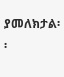ያመለክታል፡፡